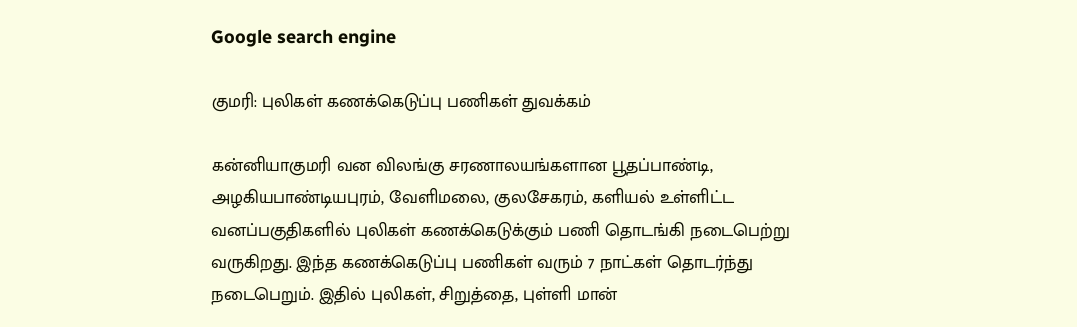Google search engine

குமரி: புலிகள் கணக்கெடுப்பு பணிகள் துவக்கம்

கன்னியாகுமரி வன விலங்கு சரணாலயங்களான பூதப்பாண்டி, அழகியபாண்டியபுரம், வேளிமலை, குலசேகரம், களியல் உள்ளிட்ட வனப்பகுதிகளில் புலிகள் கணக்கெடுக்கும் பணி தொடங்கி நடைபெற்று வருகிறது. இந்த கணக்கெடுப்பு பணிகள் வரும் 7 நாட்கள் தொடர்ந்து நடைபெறும். இதில் புலிகள், சிறுத்தை, புள்ளி மான்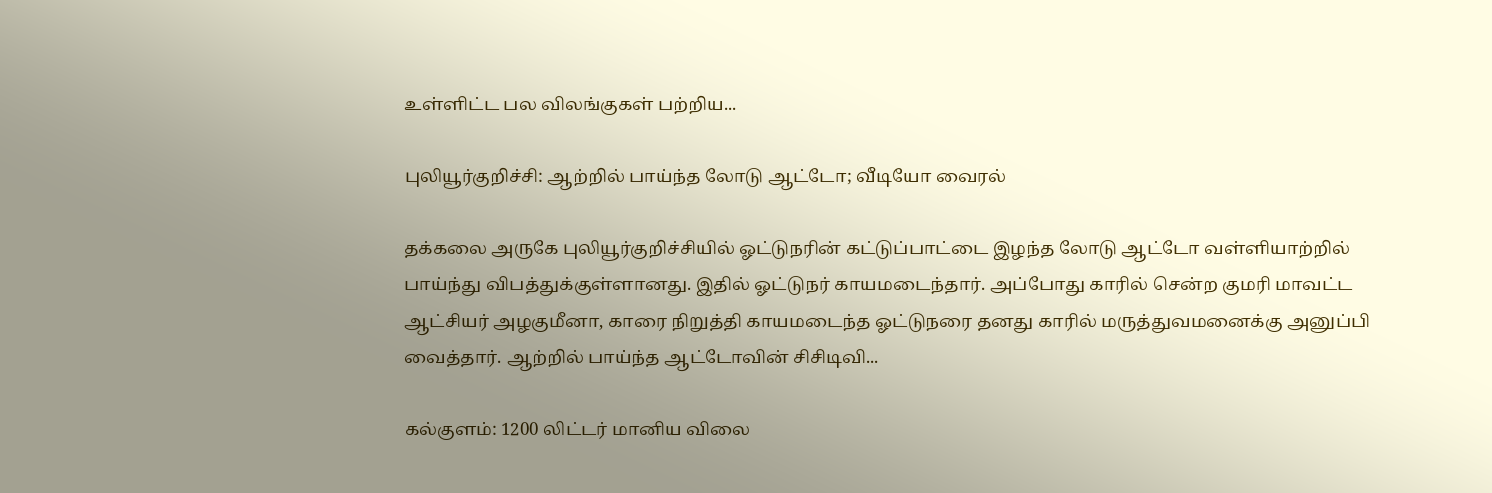உள்ளிட்ட பல விலங்குகள் பற்றிய...

புலியூர்குறிச்சி: ஆற்றில் பாய்ந்த லோடு ஆட்டோ; வீடியோ வைரல்

தக்கலை அருகே புலியூர்குறிச்சியில் ஓட்டுநரின் கட்டுப்பாட்டை இழந்த லோடு ஆட்டோ வள்ளியாற்றில் பாய்ந்து விபத்துக்குள்ளானது. இதில் ஓட்டுநர் காயமடைந்தார். அப்போது காரில் சென்ற குமரி மாவட்ட ஆட்சியர் அழகுமீனா, காரை நிறுத்தி காயமடைந்த ஓட்டுநரை தனது காரில் மருத்துவமனைக்கு அனுப்பி வைத்தார். ஆற்றில் பாய்ந்த ஆட்டோவின் சிசிடிவி...

கல்குளம்: 1200 லிட்டர் மானிய விலை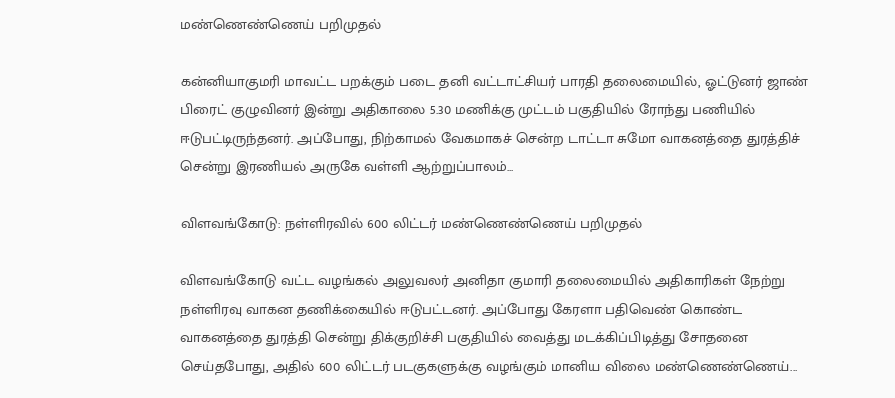மண்ணெண்ணெய் பறிமுதல்

கன்னியாகுமரி மாவட்ட பறக்கும் படை தனி வட்டாட்சியர் பாரதி தலைமையில், ஓட்டுனர் ஜாண் பிரைட் குழுவினர் இன்று அதிகாலை 5.30 மணிக்கு முட்டம் பகுதியில் ரோந்து பணியில் ஈடுபட்டிருந்தனர். அப்போது, நிற்காமல் வேகமாகச் சென்ற டாட்டா சுமோ வாகனத்தை துரத்திச் சென்று இரணியல் அருகே வள்ளி ஆற்றுப்பாலம்...

விளவங்கோடு: நள்ளிரவில் 600 லிட்டர் மண்ணெண்ணெய் பறிமுதல்

விளவங்கோடு வட்ட வழங்கல் அலுவலர் அனிதா குமாரி தலைமையில் அதிகாரிகள் நேற்று நள்ளிரவு வாகன தணிக்கையில் ஈடுபட்டனர். அப்போது கேரளா பதிவெண் கொண்ட வாகனத்தை துரத்தி சென்று திக்குறிச்சி பகுதியில் வைத்து மடக்கிப்பிடித்து சோதனை செய்தபோது, அதில் 600 லிட்டர் படகுகளுக்கு வழங்கும் மானிய விலை மண்ணெண்ணெய்...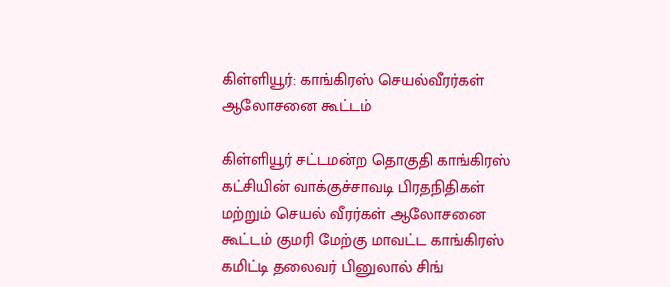கிள்ளியூர்: காங்கிரஸ் செயல்வீரர்கள் ஆலோசனை கூட்டம்

கிள்ளியூர் சட்டமன்ற தொகுதி காங்கிரஸ் கட்சியின் வாக்குச்சாவடி பிரதநிதிகள் மற்றும் செயல் வீரர்கள் ஆலோசனை கூட்டம் குமரி மேற்கு மாவட்ட காங்கிரஸ் கமிட்டி தலைவர் பினுலால் சிங்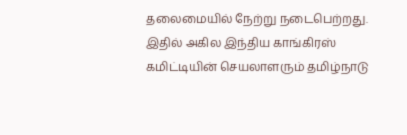தலைமையில் நேற்று நடைபெற்றது. இதில் அகில இந்திய காங்கிரஸ் கமிட்டியின் செயலாளரும் தமிழ்நாடு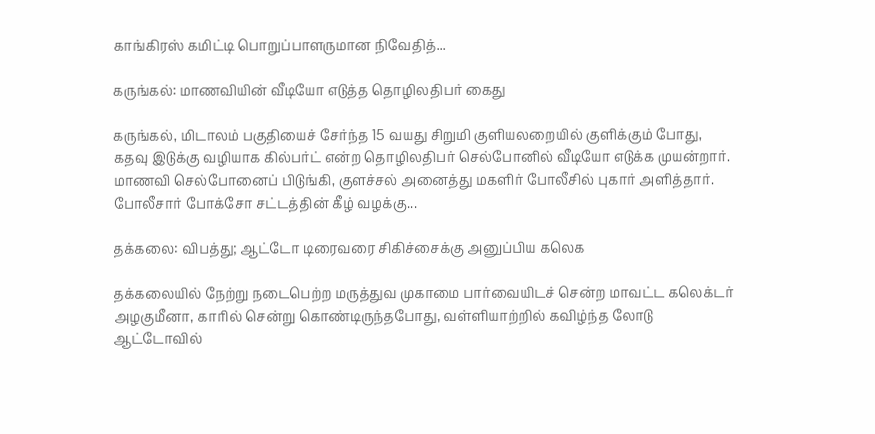காங்கிரஸ் கமிட்டி பொறுப்பாளருமான நிவேதித்...

கருங்கல்: மாணவியின் வீடியோ எடுத்த தொழிலதிபர் கைது

கருங்கல், மிடாலம் பகுதியைச் சேர்ந்த 15 வயது சிறுமி குளியலறையில் குளிக்கும் போது, கதவு இடுக்கு வழியாக கில்பர்ட் என்ற தொழிலதிபர் செல்போனில் வீடியோ எடுக்க முயன்றார். மாணவி செல்போனைப் பிடுங்கி, குளச்சல் அனைத்து மகளிர் போலீசில் புகார் அளித்தார். போலீசார் போக்சோ சட்டத்தின் கீழ் வழக்கு...

தக்கலை: விபத்து; ஆட்டோ டிரைவரை சிகிச்சைக்கு அனுப்பிய கலெக

தக்கலையில் நேற்று நடைபெற்ற மருத்துவ முகாமை பார்வையிடச் சென்ற மாவட்ட கலெக்டர் அழகுமீனா, காரில் சென்று கொண்டிருந்தபோது, வள்ளியாற்றில் கவிழ்ந்த லோடு ஆட்டோவில்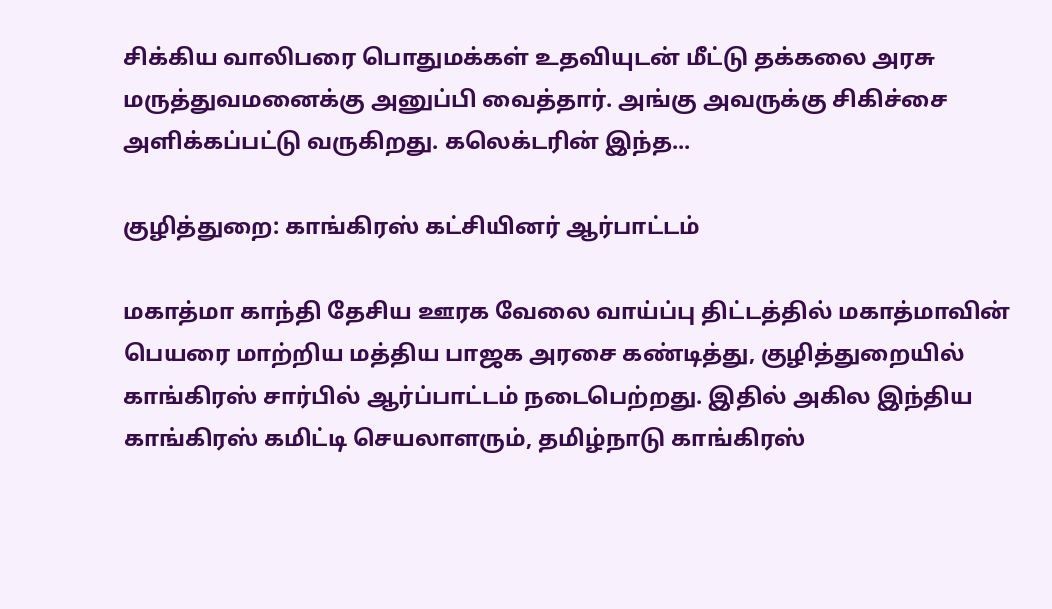சிக்கிய வாலிபரை பொதுமக்கள் உதவியுடன் மீட்டு தக்கலை அரசு மருத்துவமனைக்கு அனுப்பி வைத்தார். அங்கு அவருக்கு சிகிச்சை அளிக்கப்பட்டு வருகிறது. கலெக்டரின் இந்த...

குழித்துறை: காங்கிரஸ் கட்சியினர் ஆர்பாட்டம்

மகாத்மா காந்தி தேசிய ஊரக வேலை வாய்ப்பு திட்டத்தில் மகாத்மாவின் பெயரை மாற்றிய மத்திய பாஜக அரசை கண்டித்து, குழித்துறையில் காங்கிரஸ் சார்பில் ஆர்ப்பாட்டம் நடைபெற்றது. இதில் அகில இந்திய காங்கிரஸ் கமிட்டி செயலாளரும், தமிழ்நாடு காங்கிரஸ்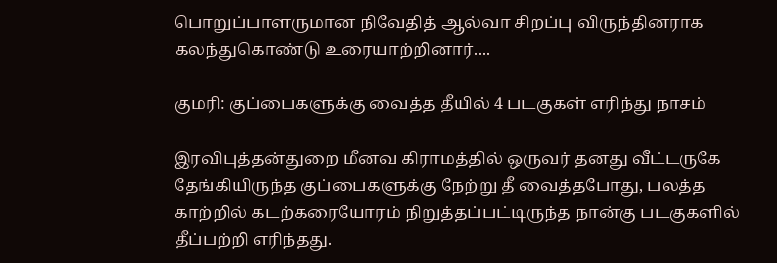பொறுப்பாளருமான நிவேதித் ஆல்வா சிறப்பு விருந்தினராக கலந்துகொண்டு உரையாற்றினார்....

குமரி: குப்பைகளுக்கு வைத்த தீயில் 4 படகுகள் எரிந்து நாசம்

இரவிபுத்தன்துறை மீனவ கிராமத்தில் ஒருவர் தனது வீட்டருகே தேங்கியிருந்த குப்பைகளுக்கு நேற்று தீ வைத்தபோது, பலத்த காற்றில் கடற்கரையோரம் நிறுத்தப்பட்டிருந்த நான்கு படகுகளில் தீப்பற்றி எரிந்தது.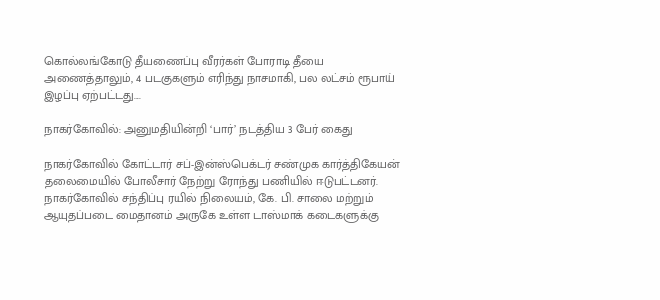கொல்லங்கோடு தீயணைப்பு வீரர்கள் போராடி தீயை அணைத்தாலும், 4 படகுகளும் எரிந்து நாசமாகி, பல லட்சம் ரூபாய் இழப்பு ஏற்பட்டது....

நாகர்கோவில்: அனுமதியின்றி ‘பார்’ நடத்திய 3 பேர் கைது

நாகர்கோவில் கோட்டார் சப்-இன்ஸ்பெக்டர் சண்முக கார்த்திகேயன் தலைமையில் போலீசார் நேற்று ரோந்து பணியில் ஈடுபட்டனர். நாகர்கோவில் சந்திப்பு ரயில் நிலையம், கே. பி. சாலை மற்றும் ஆயுதப்படை மைதானம் அருகே உள்ள டாஸ்மாக் கடைகளுக்கு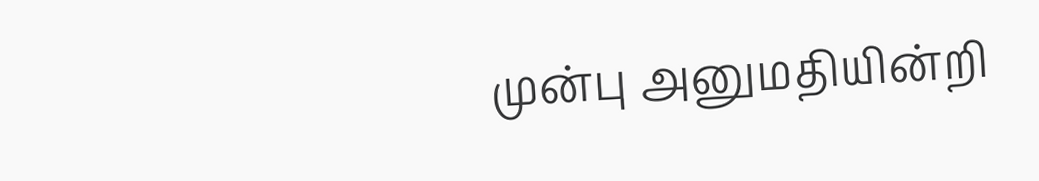முன்பு அனுமதியின்றி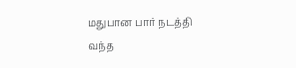மதுபான பார் நடத்தி வந்த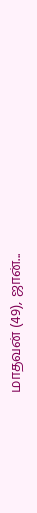மாதவன் (49), ஜான்...